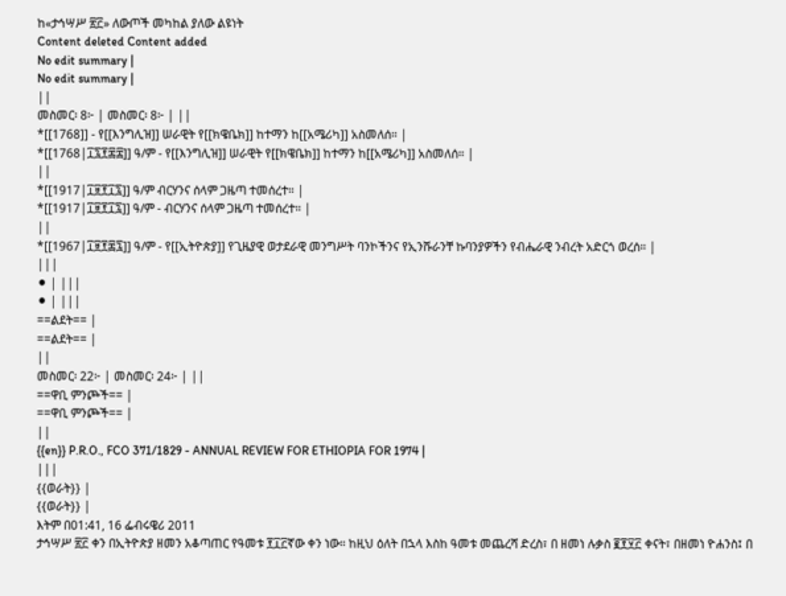ከ«ታኅሣሥ ፳፫» ለውጦች መካከል ያለው ልዩነት
Content deleted Content added
No edit summary |
No edit summary |
||
መስመር፡ 8፦ | መስመር፡ 8፦ | ||
*[[1768]] - የ[[እንግሊዝ]] ሠራዊት የ[[ክዌቤክ]] ከተማን ከ[[አሜሪካ]] አስመለሰ። |
*[[1768|፲፯፻፷፰]] ዓ/ም - የ[[እንግሊዝ]] ሠራዊት የ[[ክዌቤክ]] ከተማን ከ[[አሜሪካ]] አስመለሰ። |
||
*[[1917|፲፱፻፲፯]] ዓ/ም ብርሃንና ሰላም ጋዜጣ ተመሰረተ። |
*[[1917|፲፱፻፲፯]] ዓ/ም - ብርሃንና ሰላም ጋዜጣ ተመሰረተ። |
||
*[[1967|፲፱፻፷፯]] ዓ/ም - የ[[ኢትዮጵያ]] የጊዜያዊ ወታደራዊ መንግሥት ባንኮችንና የኢንሹራንቸ ኩባንያዎችን የብሔራዊ ንብረት አድርጎ ወረሰ። |
|||
⚫ | |||
⚫ | |||
==ልደት== |
==ልደት== |
||
መስመር፡ 22፦ | መስመር፡ 24፦ | ||
==ዋቢ ምንጮች== |
==ዋቢ ምንጮች== |
||
{{en}} P.R.O., FCO 371/1829 - ANNUAL REVIEW FOR ETHIOPIA FOR 1974 |
|||
{{ወራት}} |
{{ወራት}} |
እትም በ01:41, 16 ፌብሩዌሪ 2011
ታኅሣሥ ፳፫ ቀን በኢትዮጵያ ዘመን አቆጣጠር የዓመቱ ፻፲፫ኛው ቀን ነው። ከዚህ ዕለት በኋላ እስከ ዓመቱ መጨረሻ ድረስ፣ በ ዘመነ ሉቃስ ፪፻፶፫ ቀናት፣ በዘመነ ዮሐንስ፤ በ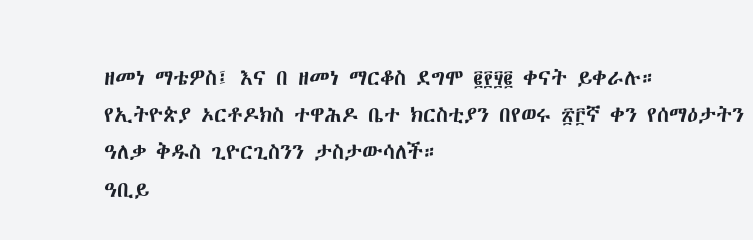ዘመነ ማቴዎስ፤ እና በ ዘመነ ማርቆስ ደግሞ ፪፻፶፪ ቀናት ይቀራሉ።
የኢትዮጵያ ኦርቶዶክስ ተዋሕዶ ቤተ ክርስቲያን በየወሩ ፳፫ኛ ቀን የሰማዕታትን ዓለቃ ቅዱስ ጊዮርጊስንን ታስታውሳለች።
ዓቢይ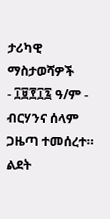ታሪካዊ ማስታወሻዎች
- ፲፱፻፲፯ ዓ/ም - ብርሃንና ሰላም ጋዜጣ ተመሰረተ።
ልደት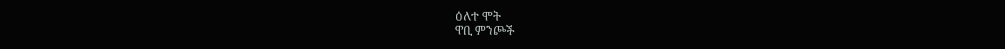ዕለተ ሞት
ዋቢ ምንጮች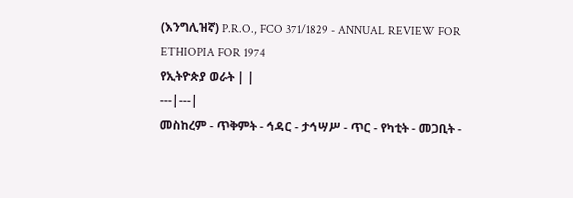(እንግሊዝኛ) P.R.O., FCO 371/1829 - ANNUAL REVIEW FOR ETHIOPIA FOR 1974
የኢትዮጵያ ወራት | |
---|---|
መስከረም - ጥቅምት - ኅዳር - ታኅሣሥ - ጥር - የካቲት - መጋቢት -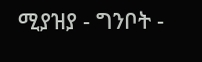ሚያዝያ - ግንቦት -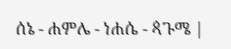ሰኔ - ሐምሌ - ነሐሴ - ጳጉሜ |